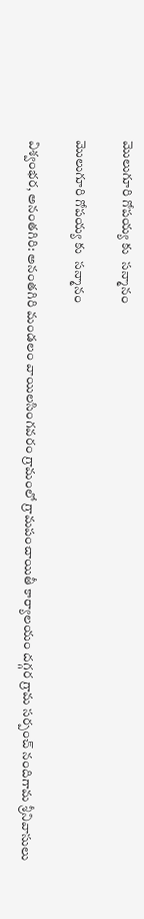మొలుగూరి గోపయ్య కు  సన్మానం

మొలుగూరి గోపయ్య కు  సన్మానం

విశ్వంభర, అనంతగిరి: అనంతగిరి మండలం వాయిలసింగవరం గ్రామంలో గ్రామపంచాయితీ కార్యాలయం దగ్గర గ్రామ సర్పంచ్ నందిగామ శ్రీనివాసులు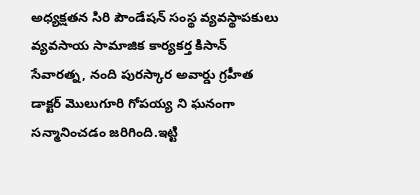అధ్యక్షతన సిరి పౌండేషన్ సంస్థ వ్యవస్థాపకులు వ్యవసాయ సామాజిక కార్యకర్త కిసాన్ సేవారత్న, నంది పురస్కార అవార్డు గ్రహీత డాక్టర్ మొలుగూరి గోపయ్య ని ఘనంగా సన్మానించడం జరిగింది.ఇట్టి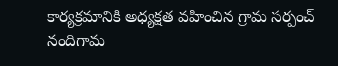కార్యక్రమానికి అధ్యక్షత వహించిన గ్రామ సర్పంచ్ నందిగామ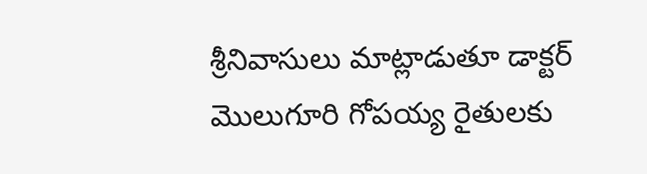శ్రీనివాసులు మాట్లాడుతూ డాక్టర్ మొలుగూరి గోపయ్య రైతులకు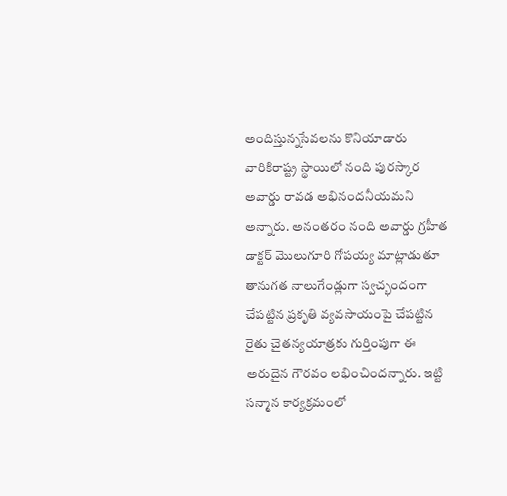అందిస్తున్నసేవలను కొనియాడారు వారికిరాష్ట్ర స్థాయిలో నంది పురస్కార అవార్డు రావడ అభినందనీయమని అన్నారు. అనంతరం నంది అవార్డు గ్రహీత డాక్టర్ మొలుగూరి గోపయ్య మాట్లాడుతూ తానుగత నాలుగేండ్లుగా స్వచ్భందంగా చేపట్టిన ప్రకృతి వ్యవసాయంపై చేపట్టిన రైతు చైతన్యయాత్రకు గుర్తింపుగా ఈ అరుదైన గౌరవం లభించిందన్నారు. ఇట్టి సన్మాన కార్యక్రమంలో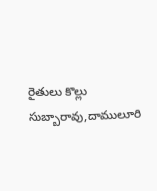రైతులు కొల్లు సుబ్బారావు,దాములూరి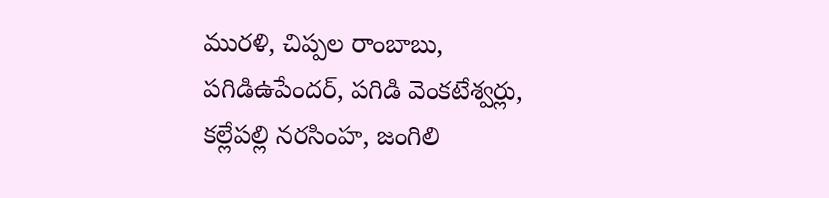మురళి, చిప్పల రాంబాబు, పగిడిఉపేందర్, పగిడి వెంకటేశ్వర్లు, కల్లేపల్లి నరసింహ, జంగిలి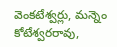వెంకటేశ్వర్లు, మన్నెం కోటేశ్వరరావు,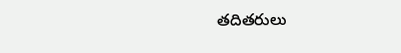తదితరులు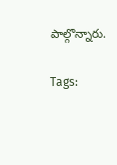పాల్గొన్నారు.

Tags: